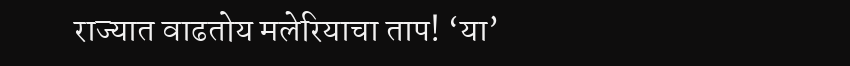राज्यात वाढतोय मलेरियाचा ताप! ‘या’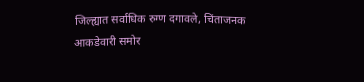जिल्ह्यात सर्वाधिक रुग्ण दगावले, चिंताजनक आकडेवारी समोर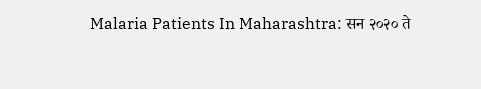Malaria Patients In Maharashtra: सन २०२० ते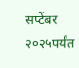सप्टेंबर २०२५पर्यंत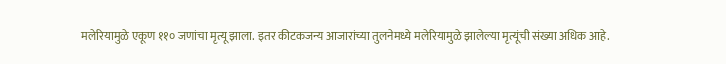मलेरियामुळे एकूण ११० जणांचा मृत्यू झाला. इतर कीटकजन्य आजारांच्या तुलनेमध्ये मलेरियामुळे झालेल्या मृत्यूंची संख्या अधिक आहे.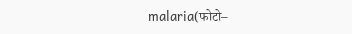malaria(फोटो–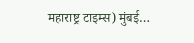महाराष्ट्र टाइम्स) मुंबई…